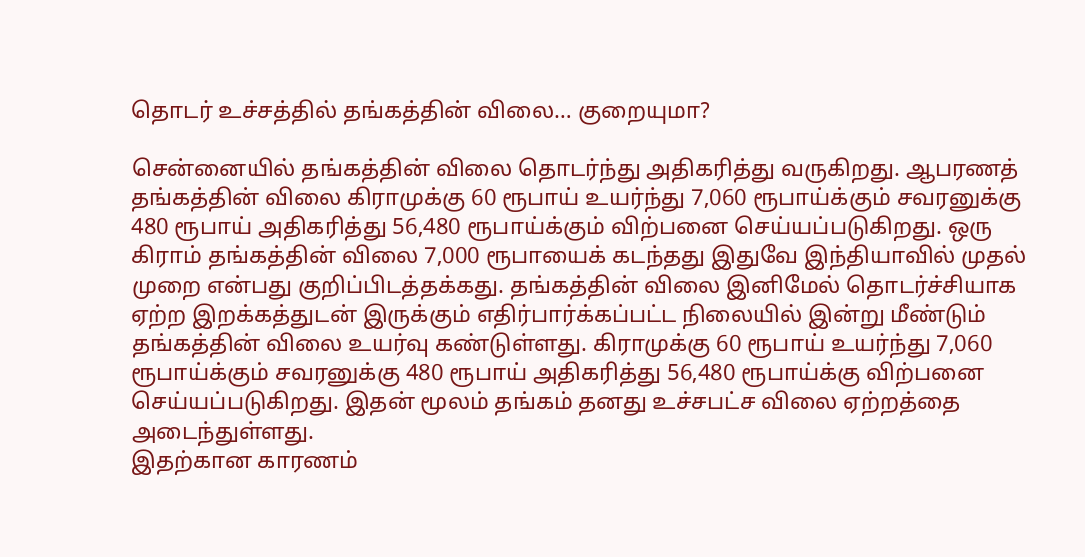தொடர் உச்சத்தில் தங்கத்தின் விலை… குறையுமா?

சென்னையில் தங்கத்தின் விலை தொடர்ந்து அதிகரித்து வருகிறது. ஆபரணத் தங்கத்தின் விலை கிராமுக்கு 60 ரூபாய் உயர்ந்து 7,060 ரூபாய்க்கும் சவரனுக்கு 480 ரூபாய் அதிகரித்து 56,480 ரூபாய்க்கும் விற்பனை செய்யப்படுகிறது. ஒரு கிராம் தங்கத்தின் விலை 7,000 ரூபாயைக் கடந்தது இதுவே இந்தியாவில் முதல் முறை என்பது குறிப்பிடத்தக்கது. தங்கத்தின் விலை இனிமேல் தொடர்ச்சியாக ஏற்ற இறக்கத்துடன் இருக்கும் எதிர்பார்க்கப்பட்ட நிலையில் இன்று மீண்டும் தங்கத்தின் விலை உயர்வு கண்டுள்ளது. கிராமுக்கு 60 ரூபாய் உயர்ந்து 7,060 ரூபாய்க்கும் சவரனுக்கு 480 ரூபாய் அதிகரித்து 56,480 ரூபாய்க்கு விற்பனை செய்யப்படுகிறது. இதன் மூலம் தங்கம் தனது உச்சபட்ச விலை ஏற்றத்தை அடைந்துள்ளது.
இதற்கான காரணம்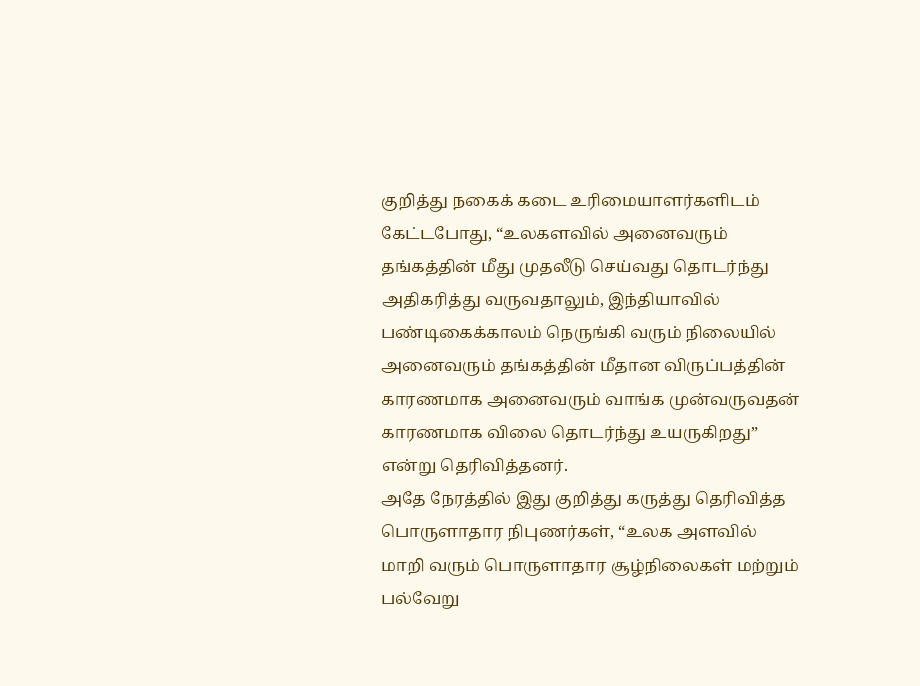குறித்து நகைக் கடை உரிமையாளர்களிடம் கேட்டபோது, “உலகளவில் அனைவரும் தங்கத்தின் மீது முதலீடு செய்வது தொடர்ந்து அதிகரித்து வருவதாலும், இந்தியாவில் பண்டிகைக்காலம் நெருங்கி வரும் நிலையில் அனைவரும் தங்கத்தின் மீதான விருப்பத்தின் காரணமாக அனைவரும் வாங்க முன்வருவதன் காரணமாக விலை தொடர்ந்து உயருகிறது” என்று தெரிவித்தனர்.
அதே நேரத்தில் இது குறித்து கருத்து தெரிவித்த பொருளாதார நிபுணர்கள், “உலக அளவில் மாறி வரும் பொருளாதார சூழ்நிலைகள் மற்றும் பல்வேறு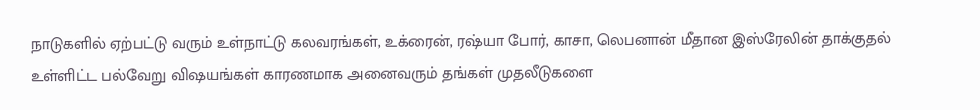நாடுகளில் ஏற்பட்டு வரும் உள்நாட்டு கலவரங்கள், உக்ரைன், ரஷ்யா போர், காசா, லெபனான் மீதான இஸ்ரேலின் தாக்குதல் உள்ளிட்ட பல்வேறு விஷயங்கள் காரணமாக அனைவரும் தங்கள் முதலீடுகளை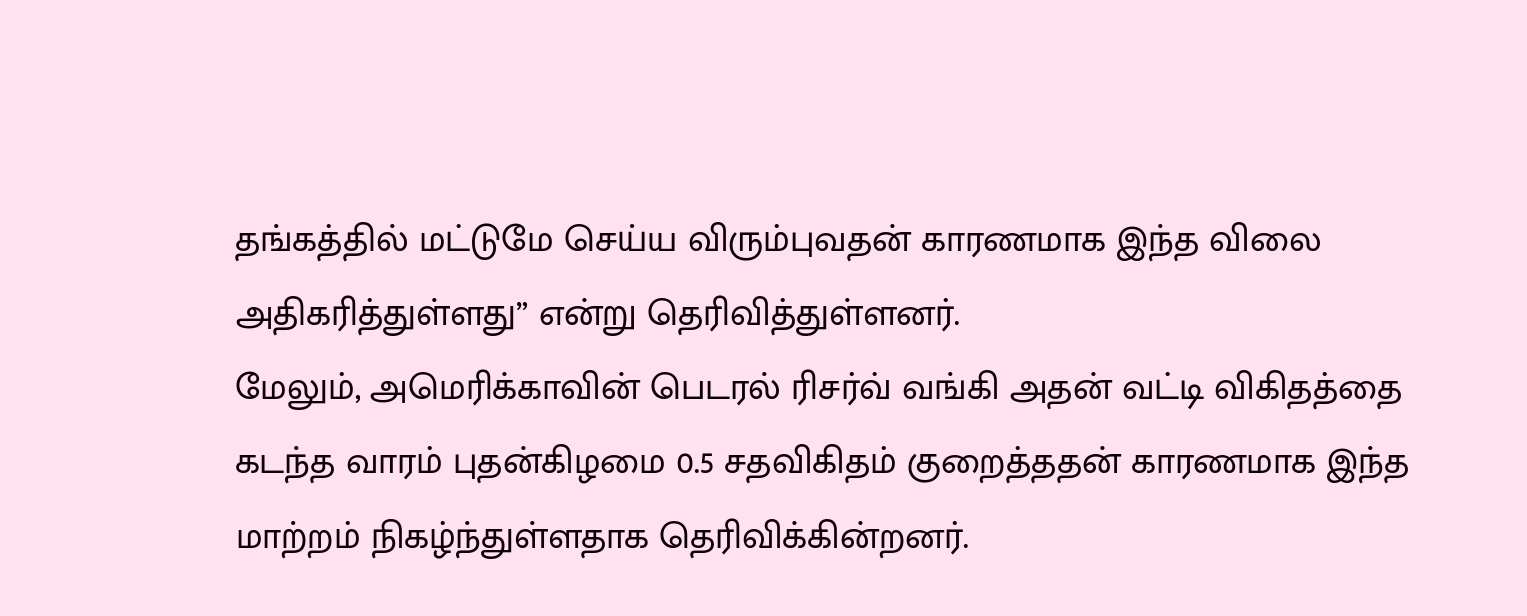தங்கத்தில் மட்டுமே செய்ய விரும்புவதன் காரணமாக இந்த விலை அதிகரித்துள்ளது” என்று தெரிவித்துள்ளனர்.
மேலும், அமெரிக்காவின் பெடரல் ரிசர்வ் வங்கி அதன் வட்டி விகிதத்தை கடந்த வாரம் புதன்கிழமை 0.5 சதவிகிதம் குறைத்ததன் காரணமாக இந்த மாற்றம் நிகழ்ந்துள்ளதாக தெரிவிக்கின்றனர்.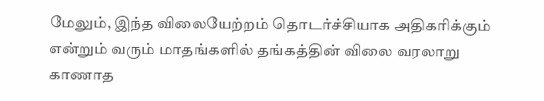மேலும், இந்த விலையேற்றம் தொடர்ச்சியாக அதிகரிக்கும் என்றும் வரும் மாதங்களில் தங்கத்தின் விலை வரலாறு காணாத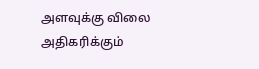அளவுக்கு விலை அதிகரிக்கும்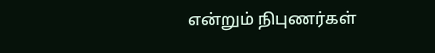என்றும் நிபுணர்கள்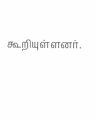கூறியுள்ளனர்.